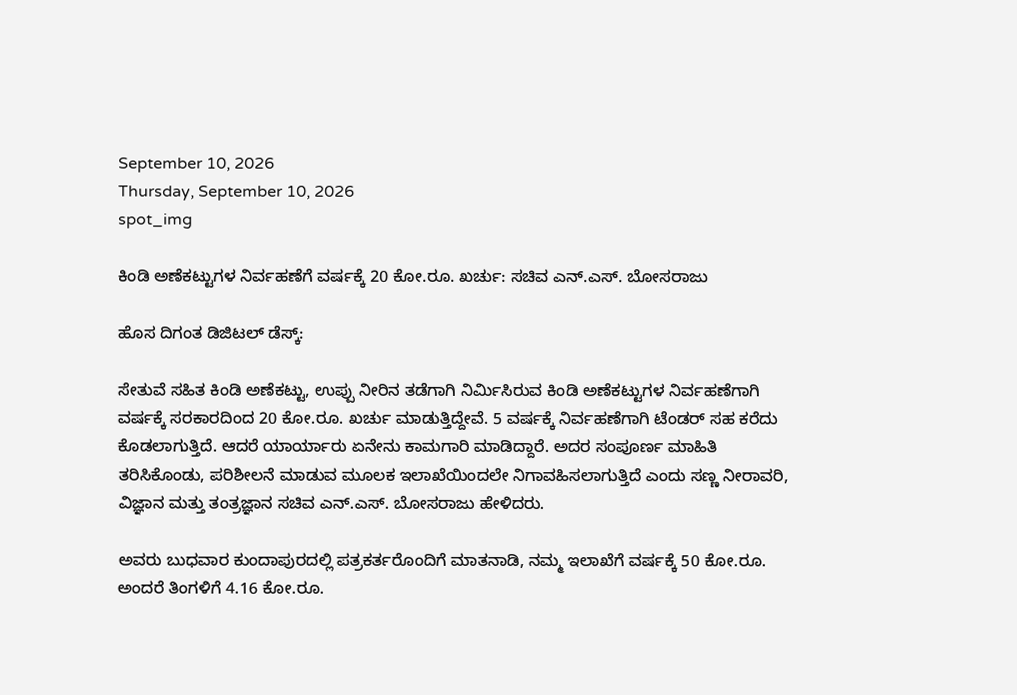September 10, 2026
Thursday, September 10, 2026
spot_img

ಕಿಂಡಿ ಅಣೆಕಟ್ಟುಗಳ ನಿರ್ವಹಣೆಗೆ ವರ್ಷಕ್ಕೆ 20 ಕೋ.ರೂ. ಖರ್ಚು: ಸಚಿವ ಎನ್.ಎಸ್. ಬೋಸರಾಜು

ಹೊಸ ದಿಗಂತ ಡಿಜಿಟಲ್ ಡೆಸ್ಕ್:

ಸೇತುವೆ ಸಹಿತ ಕಿಂಡಿ ಅಣೆಕಟ್ಟು, ಉಪ್ಪು ನೀರಿನ ತಡೆಗಾಗಿ ನಿರ್ಮಿಸಿರುವ ಕಿಂಡಿ ಅಣೆಕಟ್ಟುಗಳ ನಿರ್ವಹಣೆಗಾಗಿ ವರ್ಷಕ್ಕೆ ಸರಕಾರದಿಂದ 20 ಕೋ.ರೂ. ಖರ್ಚು ಮಾಡುತ್ತಿದ್ದೇವೆ. 5 ವರ್ಷಕ್ಕೆ ನಿರ್ವಹಣೆಗಾಗಿ ಟೆಂಡರ್ ಸಹ ಕರೆದು ಕೊಡಲಾಗುತ್ತಿದೆ. ಆದರೆ ಯಾರ್ಯಾರು ಏನೇನು ಕಾಮಗಾರಿ ಮಾಡಿದ್ದಾರೆ. ಅದರ ಸಂಪೂರ್ಣ ಮಾಹಿತಿ ತರಿಸಿಕೊಂಡು, ಪರಿಶೀಲನೆ ಮಾಡುವ ಮೂಲಕ ಇಲಾಖೆಯಿಂದಲೇ ನಿಗಾವಹಿಸಲಾಗುತ್ತಿದೆ ಎಂದು ಸಣ್ಣ ನೀರಾವರಿ, ವಿಜ್ಞಾನ ಮತ್ತು ತಂತ್ರಜ್ಞಾನ ಸಚಿವ ಎನ್.ಎಸ್. ಬೋಸರಾಜು ಹೇಳಿದರು.

ಅವರು ಬುಧವಾರ ಕುಂದಾಪುರದಲ್ಲಿ ಪತ್ರಕರ್ತರೊಂದಿಗೆ ಮಾತನಾಡಿ, ನಮ್ಮ ಇಲಾಖೆಗೆ ವರ್ಷಕ್ಕೆ 50 ಕೋ.ರೂ. ಅಂದರೆ ತಿಂಗಳಿಗೆ 4.16 ಕೋ.ರೂ.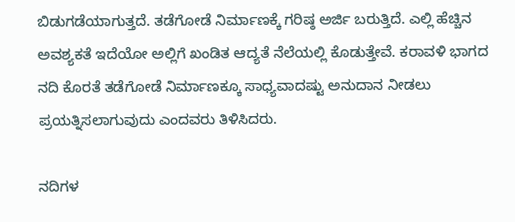ಬಿಡುಗಡೆಯಾಗುತ್ತದೆ. ತಡೆಗೋಡೆ ನಿರ್ಮಾಣಕ್ಕೆ ಗರಿಷ್ಠ ಅರ್ಜಿ ಬರುತ್ತಿದೆ. ಎಲ್ಲಿ ಹೆಚ್ಚಿನ ಅವಶ್ಯಕತೆ ಇದೆಯೋ ಅಲ್ಲಿಗೆ ಖಂಡಿತ ಆದ್ಯತೆ ನೆಲೆಯಲ್ಲಿ ಕೊಡುತ್ತೇವೆ. ಕರಾವಳಿ ಭಾಗದ ನದಿ ಕೊರತೆ ತಡೆಗೋಡೆ ನಿರ್ಮಾಣಕ್ಕೂ ಸಾಧ್ಯವಾದಷ್ಟು ಅನುದಾನ ನೀಡಲು ಪ್ರಯತ್ನಿಸಲಾಗುವುದು ಎಂದವರು ತಿಳಿಸಿದರು.

ನದಿಗಳ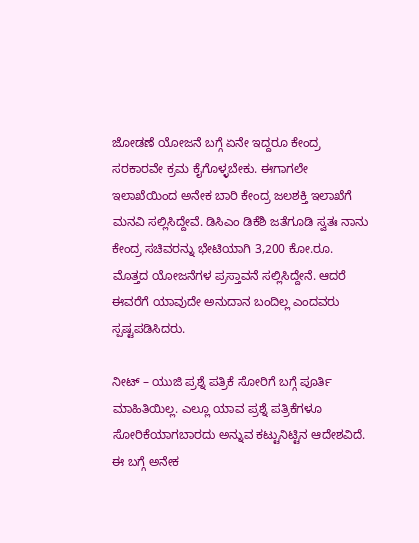ಜೋಡಣೆ ಯೋಜನೆ ಬಗ್ಗೆ ಏನೇ ಇದ್ದರೂ ಕೇಂದ್ರ ಸರಕಾರವೇ ಕ್ರಮ ಕೈಗೊಳ್ಳಬೇಕು. ಈಗಾಗಲೇ ಇಲಾಖೆಯಿಂದ ಅನೇಕ ಬಾರಿ ಕೇಂದ್ರ ಜಲಶಕ್ತಿ ಇಲಾಖೆಗೆ ಮನವಿ ಸಲ್ಲಿಸಿದ್ದೇವೆ. ಡಿಸಿಎಂ ಡಿಕೆಶಿ ಜತೆಗೂಡಿ ಸ್ವತಃ ನಾನು ಕೇಂದ್ರ ಸಚಿವರನ್ನು ಭೇಟಿಯಾಗಿ 3,200 ಕೋ.ರೂ. ಮೊತ್ತದ ಯೋಜನೆಗಳ ಪ್ರಸ್ತಾವನೆ ಸಲ್ಲಿಸಿದ್ದೇನೆ. ಆದರೆ ಈವರೆಗೆ ಯಾವುದೇ ಅನುದಾನ ಬಂದಿಲ್ಲ ಎಂದವರು ಸ್ಪಷ್ಟಪಡಿಸಿದರು.

ನೀಟ್ – ಯುಜಿ ಪ್ರಶ್ನೆ ಪತ್ರಿಕೆ ಸೋರಿಗೆ ಬಗ್ಗೆ ಪೂರ್ತಿ ಮಾಹಿತಿಯಿಲ್ಲ. ಎಲ್ಲೂ ಯಾವ ಪ್ರಶ್ನೆ ಪತ್ರಿಕೆಗಳೂ ಸೋರಿಕೆಯಾಗಬಾರದು ಅನ್ನುವ ಕಟ್ಟುನಿಟ್ಟಿನ ಆದೇಶವಿದೆ. ಈ ಬಗ್ಗೆ ಅನೇಕ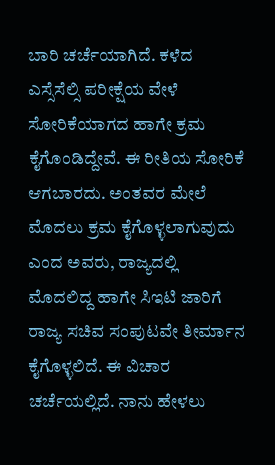ಬಾರಿ ಚರ್ಚೆಯಾಗಿದೆ. ಕಳೆದ ಎಸ್ಸೆಸೆಲ್ಸಿ ಪರೀಕ್ಷೆಯ ವೇಳೆ ಸೋರಿಕೆಯಾಗದ ಹಾಗೇ ಕ್ರಮ ಕೈಗೊಂಡಿದ್ದೇವೆ. ಈ ರೀತಿಯ ಸೋರಿಕೆ ಆಗಬಾರದು. ಅಂತವರ ಮೇಲೆ ಮೊದಲು ಕ್ರಮ ಕೈಗೊಳ್ಳಲಾಗುವುದು ಎಂದ ಅವರು, ರಾಜ್ಯದಲ್ಲಿ ಮೊದಲಿದ್ದ ಹಾಗೇ ಸಿಇಟಿ ಜಾರಿಗೆ ರಾಜ್ಯ ಸಚಿವ ಸಂಪುಟವೇ ತೀರ್ಮಾನ ಕೈಗೊಳ್ಳಲಿದೆ. ಈ ವಿಚಾರ ಚರ್ಚೆಯಲ್ಲಿದೆ. ನಾನು ಹೇಳಲು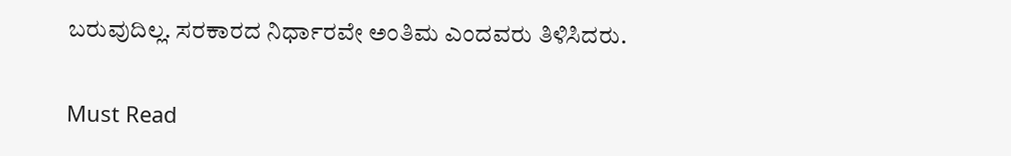ಬರುವುದಿಲ್ಲ. ಸರಕಾರದ ನಿರ್ಧಾರವೇ ಅಂತಿಮ ಎಂದವರು ತಿಳಿಸಿದರು.

Must Read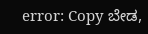error: Copy ಬೇಡ,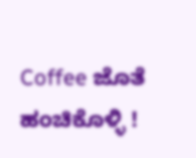Coffee ಜೊತೆ ಹಂಚಿಕೊಳ್ಳಿ !